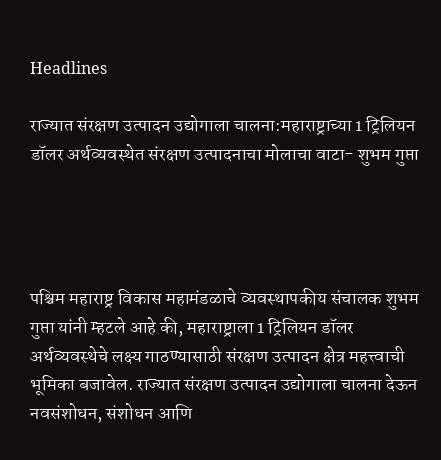Headlines

राज्यात संरक्षण उत्पादन उद्योगाला चालना:महाराष्ट्राच्या 1 ट्रिलियन डॉलर अर्थव्यवस्थेत संरक्षण उत्पादनाचा मोलाचा वाटा- शुभम गुप्ता




पश्चिम महाराष्ट्र विकास महामंडळाचे व्यवस्थापकीय संचालक शुभम गुप्ता यांनी म्हटले आहे की, महाराष्ट्राला 1 ट्रिलियन डॉलर अर्थव्यवस्थेचे लक्ष्य गाठण्यासाठी संरक्षण उत्पादन क्षेत्र महत्त्वाची भूमिका बजावेल. राज्यात संरक्षण उत्पादन उद्योगाला चालना देऊन नवसंशोधन, संशोधन आणि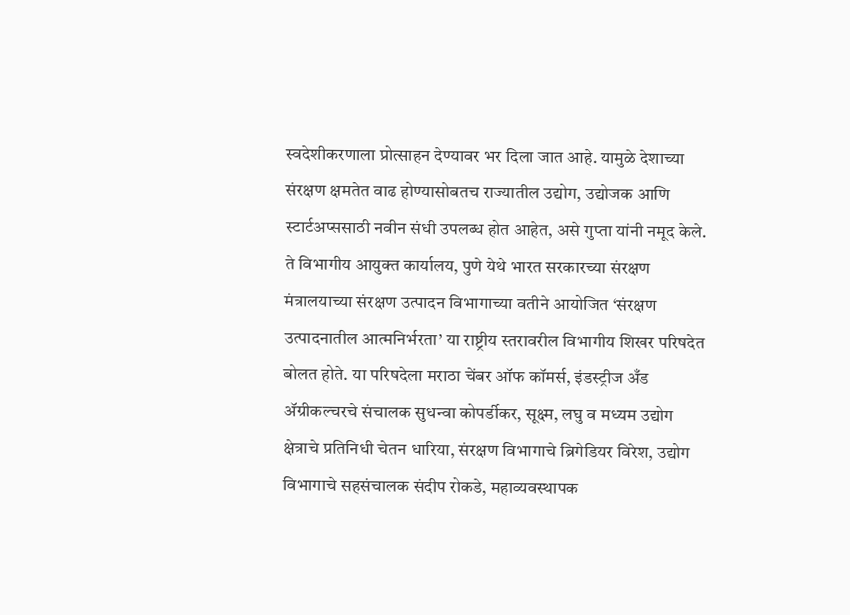स्वदेशीकरणाला प्रोत्साहन देण्यावर भर दिला जात आहे. यामुळे देशाच्या संरक्षण क्षमतेत वाढ होण्यासोबतच राज्यातील उद्योग, उद्योजक आणि स्टार्टअप्ससाठी नवीन संधी उपलब्ध होत आहेत, असे गुप्ता यांनी नमूद केले. ते विभागीय आयुक्त कार्यालय, पुणे येथे भारत सरकारच्या संरक्षण मंत्रालयाच्या संरक्षण उत्पादन विभागाच्या वतीने आयोजित ‘संरक्षण उत्पादनातील आत्मनिर्भरता’ या राष्ट्रीय स्तरावरील विभागीय शिखर परिषदेत बोलत होते. या परिषदेला मराठा चेंबर ऑफ कॉमर्स, इंडस्ट्रीज अँड ॲग्रीकल्चरचे संचालक सुधन्वा कोपर्डीकर, सूक्ष्म, लघु व मध्यम उद्योग क्षेत्राचे प्रतिनिधी चेतन धारिया, संरक्षण विभागाचे ब्रिगेडियर विरेश, उद्योग विभागाचे सहसंचालक संदीप रोकडे, महाव्यवस्थापक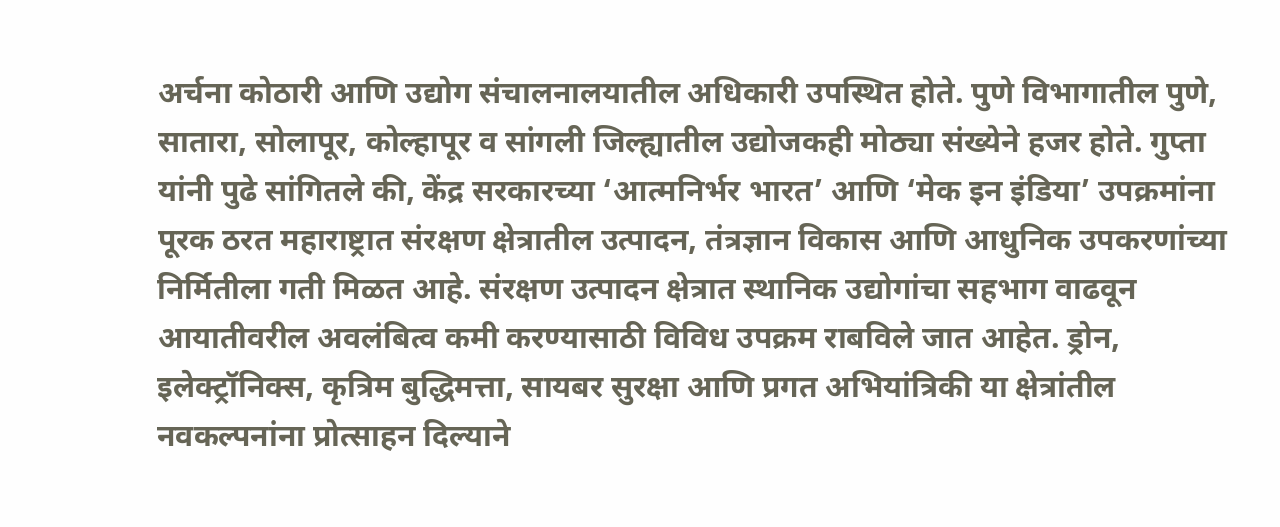अर्चना कोठारी आणि उद्योग संचालनालयातील अधिकारी उपस्थित होते. पुणे विभागातील पुणे, सातारा, सोलापूर, कोल्हापूर व सांगली जिल्ह्यातील उद्योजकही मोठ्या संख्येने हजर होते. गुप्ता यांनी पुढे सांगितले की, केंद्र सरकारच्या ‘आत्मनिर्भर भारत’ आणि ‘मेक इन इंडिया’ उपक्रमांना पूरक ठरत महाराष्ट्रात संरक्षण क्षेत्रातील उत्पादन, तंत्रज्ञान विकास आणि आधुनिक उपकरणांच्या निर्मितीला गती मिळत आहे. संरक्षण उत्पादन क्षेत्रात स्थानिक उद्योगांचा सहभाग वाढवून आयातीवरील अवलंबित्व कमी करण्यासाठी विविध उपक्रम राबविले जात आहेत. ड्रोन, इलेक्ट्रॉनिक्स, कृत्रिम बुद्धिमत्ता, सायबर सुरक्षा आणि प्रगत अभियांत्रिकी या क्षेत्रांतील नवकल्पनांना प्रोत्साहन दिल्याने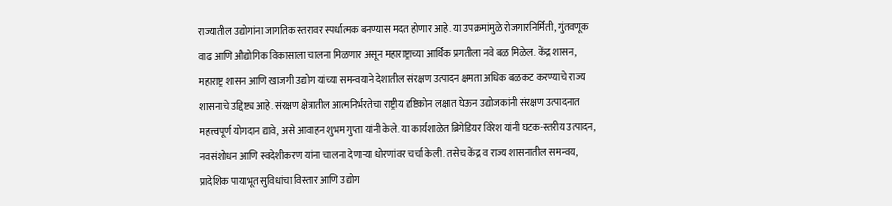राज्यातील उद्योगांना जागतिक स्तरावर स्पर्धात्मक बनण्यास मदत होणार आहे. या उपक्रमांमुळे रोजगारनिर्मिती, गुंतवणूक वाढ आणि औद्योगिक विकासाला चालना मिळणार असून महाराष्ट्राच्या आर्थिक प्रगतीला नवे बळ मिळेल. केंद्र शासन, महाराष्ट्र शासन आणि खाजगी उद्योग यांच्या समन्वयाने देशातील संरक्षण उत्पादन क्षमता अधिक बळकट करण्याचे राज्य शासनाचे उद्दिष्ट्य आहे. संरक्षण क्षेत्रातील आत्मनिर्भरतेचा राष्ट्रीय दृष्टिकोन लक्षात घेऊन उद्योजकांनी संरक्षण उत्पादनात महत्त्वपूर्ण योगदान द्यावे, असे आवाहन शुभम गुप्ता यांनी केले. या कार्यशाळेत ब्रिगेडियर विरेश यांनी घटक-स्तरीय उत्पादन, नवसंशोधन आणि स्वदेशीकरण यांना चालना देणाऱ्या धोरणांवर चर्चा केली. तसेच केंद्र व राज्य शासनातील समन्वय, प्रादेशिक पायाभूत सुविधांचा विस्तार आणि उद्योग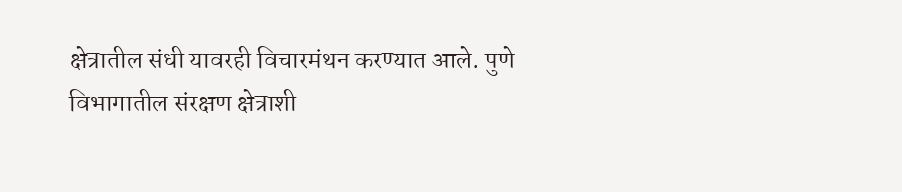क्षेत्रातील संधी यावरही विचारमंथन करण्यात आले. पुणे विभागातील संरक्षण क्षेत्राशी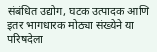संबंधित उद्योग, घटक उत्पादक आणि इतर भागधारक मोठ्या संख्येने या परिषदेला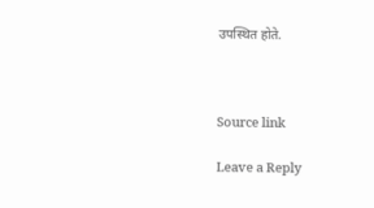उपस्थित होते.



Source link

Leave a Reply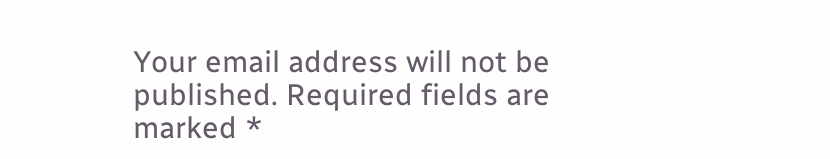Your email address will not be published. Required fields are marked *